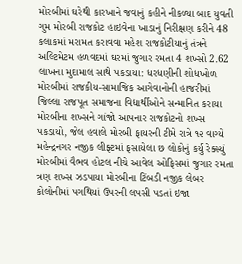મોરબીમાં ઘરેથી કારખાને જવાનું કહીને નીકળ્યા બાદ યુવતી ગુમ મોરબી રાજકોટ હાઇવેના ખાડાનું નિરીક્ષણ કરીને 48 કલાકમાં મરામત કરાવવા મહેશ રાજકોટીયાનું તંત્રને અલ્ટિમેટમ હળવદમાં ઘરમાં જુગાર રમતા 4 શખ્સો 2.62 લાખના મુદામાલ સાથે પકડાયા: ધરધણીની શોધખોળ મોરબીમાં રાજકીય-સામાજિક આગેવાનોની હાજરીમાં જિલ્લા રાજપૂત સમાજના વિદ્યાર્થીઓને સન્માનિત કરાયા મોરબીના શખ્સને ગાંજો આપનાર રાજકોટનો શખ્સ પકડાયો, જેલ હવાલે મોરબી ફાયરની ટીમે રાત્રે ૧૨ વાગ્યે મહેન્દ્રનગર નજીક લીફ્ટમાં ફસાયેલા છ લોકોનું કર્યુ રેક્સ્યું મોરબીમાં વૈભવ હોટલ નીચે આવેલ ઓફિસમાં જુગાર રમતા ત્રણ શખ્સ ઝડપાયા મોરબીના ટિંબડી નજીક લેબર કોલોનીમાં પગથિયાં ઉપરની લપસી પડતાં ઇજા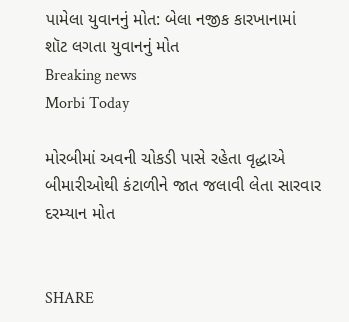પામેલા યુવાનનું મોત: બેલા નજીક કારખાનામાં શૉટ લગતા યુવાનનું મોત
Breaking news
Morbi Today

મોરબીમાં અવની ચોકડી પાસે રહેતા વૃદ્ધાએ બીમારીઓથી કંટાળીને જાત જલાવી લેતા સારવાર દરમ્યાન મોત


SHARE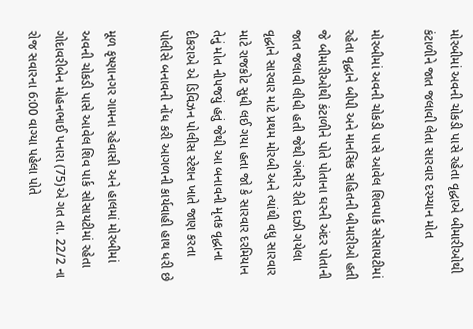મોરબીમાં અવની ચોકડી પાસે રહેતા વૃદ્ધાએ બીમારીઓથી કંટાળીને જાત જલાવી લેતા સારવાર દરમ્યાન મોત

મોરબીમાં અવની ચોકડી પાસે આવેલ શિવપાર્ક સોસાયટીમાં રહેતા વૃદ્ધાને બીપી અને માનસિક સહિતની બીમારીઓ હતી જે બીમારીઓથી કંટાળીને પોતે પોતાના ઘરની અંદર પોતાની જાત જલાવી લીધી હતી જેથી ગંભીર રીતે દાઝી ગયેલા વૃદ્ધાને સારવાર માટે પ્રથમ મોરબી અને ત્યાંથી વધુ સારવાર માટે રાજકોટ સુધી લઈ ગયા હતા જો કે સારવાર દરમિયાન તેનું મોત નીપજયું હતું જેથી આ બનાવની મૃતક વૃદ્ધાના દીકરાએ એ ડિવિઝન પોલીસ સ્ટેશન ખાતે જાણ કરતા પોલીસે બનાવની નોંધ કરી આગળની કાર્યવાહી હાથ ધરી છે

મૂળ કૃષ્ણાનગર ગામના રહેવાસી અને હાલમાં મોરબીમાં અવની ચોકડી પાસે આવેલ શિવ પાર્ક સોસાયટીમાં રહેતા ગોદાવરીબેન મોહનભાઈ પનારા (75)એ ગત તા. 22/2 ના રોજ સવારના 6:00 વાગ્યા પહેલા પોતે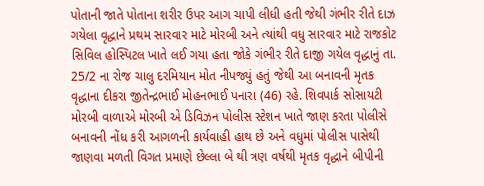પોતાની જાતે પોતાના શરીર ઉપર આગ ચાપી લીધી હતી જેથી ગંભીર રીતે દાઝ ગયેલા વૃદ્ધાને પ્રથમ સારવાર માટે મોરબી અને ત્યાંથી વધુ સારવાર માટે રાજકોટ સિવિલ હોસ્પિટલ ખાતે લઈ ગયા હતા જોકે ગંભીર રીતે દાજી ગયેલ વૃદ્ધાનું તા. 25/2 ના રોજ ચાલુ દરમિયાન મોત નીપજ્યું હતું જેથી આ બનાવની મૃતક વૃદ્ધાના દીકરા જીતેન્દ્રભાઈ મોહનભાઈ પનારા (46) રહે. શિવપાર્ક સોસાયટી મોરબી વાળાએ મોરબી એ ડિવિઝન પોલીસ સ્ટેશન ખાતે જાણ કરતા પોલીસે બનાવની નોંધ કરી આગળની કાર્યવાહી હાથ છે અને વધુમાં પોલીસ પાસેથી જાણવા મળતી વિગત પ્રમાણે છેલ્લા બે થી ત્રણ વર્ષથી મૃતક વૃદ્ધાને બીપીની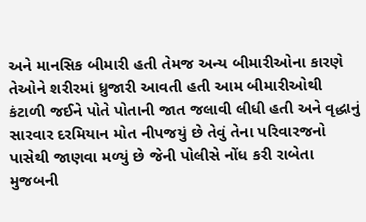અને માનસિક બીમારી હતી તેમજ અન્ય બીમારીઓના કારણે તેઓને શરીરમાં ધ્રુજારી આવતી હતી આમ બીમારીઓથી કંટાળી જઈને પોતે પોતાની જાત જલાવી લીધી હતી અને વૃદ્ધાનું સારવાર દરમિયાન મોત નીપજયું છે તેવું તેના પરિવારજનો પાસેથી જાણવા મળ્યું છે જેની પોલીસે નોંધ કરી રાબેતા મુજબની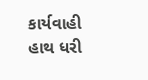કાર્યવાહી હાથ ધરી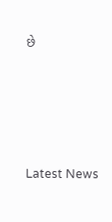છે






Latest News